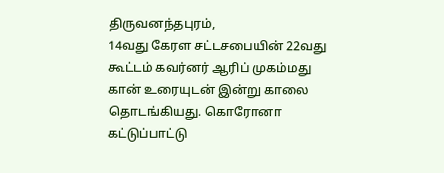திருவனந்தபுரம்,
14வது கேரள சட்டசபையின் 22வது கூட்டம் கவர்னர் ஆரிப் முகம்மது கான் உரையுடன் இன்று காலை தொடங்கியது. கொரோனா கட்டுப்பாட்டு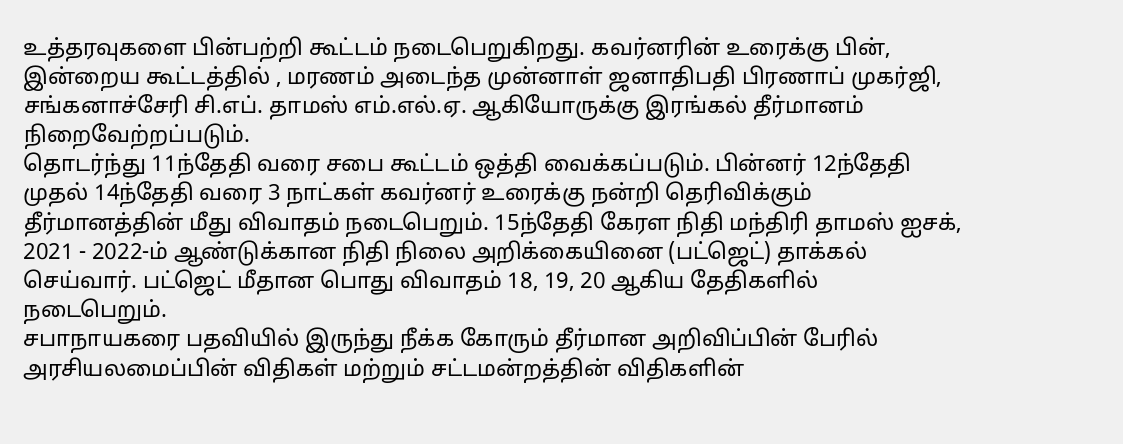உத்தரவுகளை பின்பற்றி கூட்டம் நடைபெறுகிறது. கவர்னரின் உரைக்கு பின், இன்றைய கூட்டத்தில் , மரணம் அடைந்த முன்னாள் ஜனாதிபதி பிரணாப் முகர்ஜி, சங்கனாச்சேரி சி.எப். தாமஸ் எம்.எல்.ஏ. ஆகியோருக்கு இரங்கல் தீர்மானம் நிறைவேற்றப்படும்.
தொடர்ந்து 11ந்தேதி வரை சபை கூட்டம் ஒத்தி வைக்கப்படும். பின்னர் 12ந்தேதி முதல் 14ந்தேதி வரை 3 நாட்கள் கவர்னர் உரைக்கு நன்றி தெரிவிக்கும் தீர்மானத்தின் மீது விவாதம் நடைபெறும். 15ந்தேதி கேரள நிதி மந்திரி தாமஸ் ஐசக், 2021 - 2022-ம் ஆண்டுக்கான நிதி நிலை அறிக்கையினை (பட்ஜெட்) தாக்கல் செய்வார். பட்ஜெட் மீதான பொது விவாதம் 18, 19, 20 ஆகிய தேதிகளில் நடைபெறும்.
சபாநாயகரை பதவியில் இருந்து நீக்க கோரும் தீர்மான அறிவிப்பின் பேரில் அரசியலமைப்பின் விதிகள் மற்றும் சட்டமன்றத்தின் விதிகளின்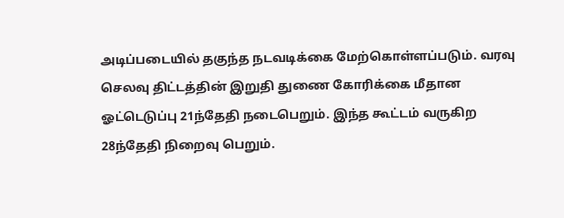அடிப்படையில் தகுந்த நடவடிக்கை மேற்கொள்ளப்படும். வரவு செலவு திட்டத்தின் இறுதி துணை கோரிக்கை மீதான ஓட்டெடுப்பு 21ந்தேதி நடைபெறும். இந்த கூட்டம் வருகிற 28ந்தேதி நிறைவு பெறும்.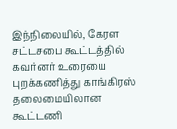இந்நிலையில், கேரள சட்டசபை கூட்டத்தில் கவர்னர் உரையை புறக்கணித்து காங்கிரஸ் தலைமையிலான கூட்டணி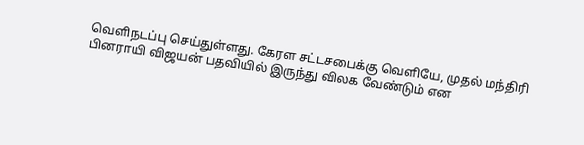வெளிநடப்பு செய்துள்ளது. கேரள சட்டசபைக்கு வெளியே, முதல் மந்திரி பினராயி விஜயன் பதவியில் இருந்து விலக வேண்டும் என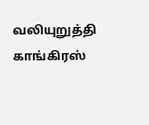வலியுறுத்தி காங்கிரஸ்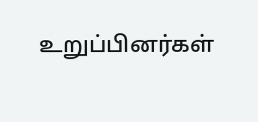உறுப்பினர்கள்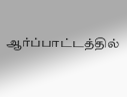ஆர்ப்பாட்டத்தில்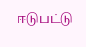ஈடுபட்டு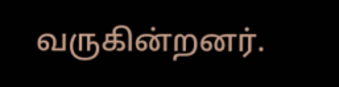வருகின்றனர்.